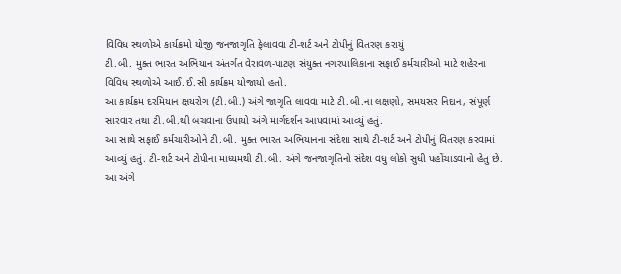વિવિધ સ્થળોએ કાર્યક્રમો યોજી જનજાગૃતિ ફેલાવવા ટી-શર્ટ અને ટોપીનું વિતરણ કરાયું
ટી.બી. મુક્ત ભારત અભિયાન અંતર્ગત વેરાવળ-પાટણ સંયુક્ત નગરપાલિકાના સફાઈ કર્મચારીઓ માટે શહેરના વિવિધ સ્થળોએ આઈ.ઈ.સી કાર્યક્રમ યોજાયો હતો.
આ કાર્યક્રમ દરમિયાન ક્ષયરોગ (ટી.બી.) અંગે જાગૃતિ લાવવા માટે ટી.બી.ના લક્ષણો, સમયસર નિદાન, સંપૂર્ણ સારવાર તથા ટી.બી.થી બચવાના ઉપાયો અંગે માર્ગદર્શન આપવામાં આવ્યું હતું.
આ સાથે સફાઈ કર્મચારીઓને ટી.બી. મુક્ત ભારત અભિયાનના સંદેશા સાથે ટી-શર્ટ અને ટોપીનું વિતરણ કરવામાં આવ્યું હતું. ટી-શર્ટ અને ટોપીના માધ્યમથી ટી.બી. અંગે જનજાગૃતિનો સંદેશ વધુ લોકો સુધી પહોંચાડવાનો હેતુ છે.
આ અંગે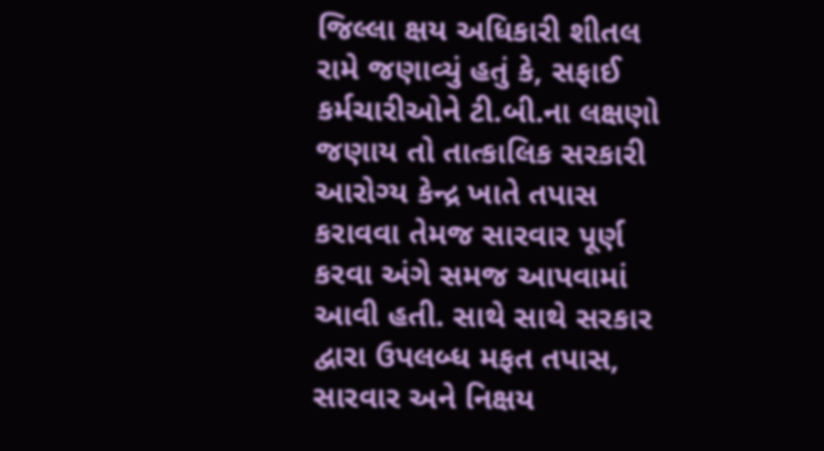જિલ્લા ક્ષય અધિકારી શીતલ રામે જણાવ્યું હતું કે, સફાઈ કર્મચારીઓને ટી.બી.ના લક્ષણો જણાય તો તાત્કાલિક સરકારી આરોગ્ય કેન્દ્ર ખાતે તપાસ કરાવવા તેમજ સારવાર પૂર્ણ કરવા અંગે સમજ આપવામાં આવી હતી. સાથે સાથે સરકાર દ્વારા ઉપલબ્ધ મફત તપાસ, સારવાર અને નિક્ષય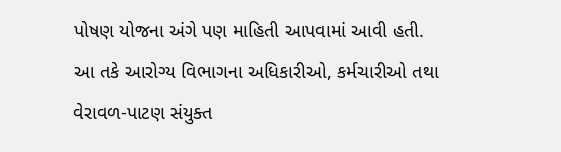પોષણ યોજના અંગે પણ માહિતી આપવામાં આવી હતી.
આ તકે આરોગ્ય વિભાગના અધિકારીઓ, કર્મચારીઓ તથા વેરાવળ-પાટણ સંયુક્ત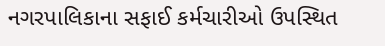નગરપાલિકાના સફાઈ કર્મચારીઓ ઉપસ્થિત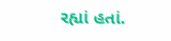રહ્યાં હતાં.